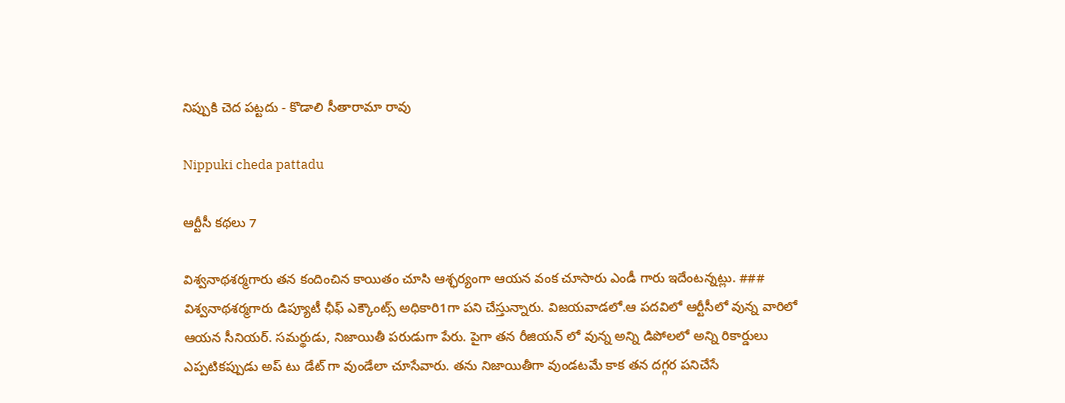నిప్పుకి చెద పట్టదు - కొడాలి సీతారామా రావు

Nippuki cheda pattadu

ఆర్టీసీ కథలు 7

విశ్వనాథశర్మగారు తన కందించిన కాయితం చూసి ఆశ్ఛర్యంగా ఆయన వంక చూసారు ఎండీ గారు ఇదేంటన్నట్లు. ### విశ్వనాథశర్మగారు డిప్యూటీ ఛీఫ్ ఎక్కౌంట్స్ అధికారి1గా పని చేస్తున్నారు. విజయవాడలో.ఆ పదవిలో ఆర్టీసీలో వున్న వారిలో ఆయన సీనియర్. సమర్థుడు, నిజాయితీ పరుడుగా పేరు. పైగా తన రీజియన్ లో వున్న అన్ని డిపోలలో అన్ని రికార్డులు ఎప్పటికప్పుడు అప్ టు డేట్ గా వుండేలా చూసేవారు. తను నిజాయితీగా వుండటమే కాక తన దగ్గర పనిచేసే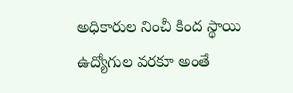అధికారుల నించీ కింద స్థాయి ఉద్యోగుల వరకూ అంతే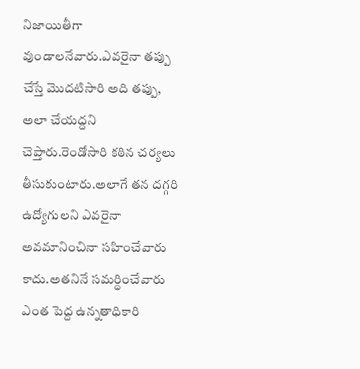నిజాయితీగా వుండాలనేవారు.ఎవరైనా తప్పు చేస్తే మొదటిసారి అది తప్పు, అలా చేయద్దని చెప్తారు.రెండోసారి కఠిన చర్యలు తీసుకుంటారు.అలాగే తన దగ్గరి ఉద్యోగులని ఎవరైనా అవమానించినా సహించేవారు కాదు.అతనినే సమర్ధించేవారు ఎంత పెద్ద ఉన్నతాధికారి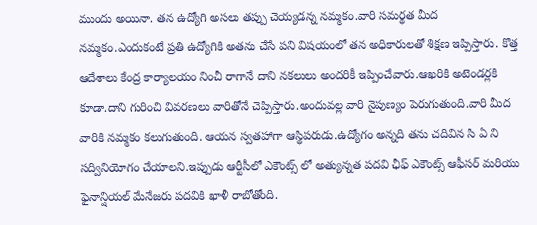ముందు అయినా. తన ఉద్యోగి అసలు తప్పు చెయ్యడన్న నమ్మకం.వారి సమర్థత మీద నమ్మకం.ఎందుకంటే ప్రతి ఉద్యోగికి అతను చేసే పని విషయంలో తన అధికారులతో శిక్షణ ఇప్పిస్తారు. కొత్త ఆదేశాలు కేంద్ర కార్యాలయం నించీ రాగానే దాని నకలులు అందరికీ ఇప్పించేవారు.ఆఖరికి అటెండర్లకి కూడా.దాని గురించి వివరణలు వారితోనే చెప్పిస్తారు.అందువల్ల వారి నైపుణ్యం పెరుగుతుంది.వారి మీద వారికి నమ్మకం కలుగుతుంది. ఆయన స్వతహాగా ఆస్థిపరుడు.ఉద్యోగం అన్నది తను చదివిన సి ఏ ని సద్వినియోగం చేయాలని.ఇప్పుడు ఆర్టీసీలో ఎకౌంట్స్ లో అత్యున్నత పదవి ఛీఫ్ ఎకౌంట్స్ ఆఫీసర్ మరియు ఫైనాన్షియల్ మేనేజరు పదవికి ఖాళీ రాబోతోంది.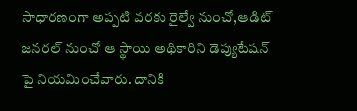సాధారణంగా అప్పటి వరకు రైల్వే నుంచో,ఆడిట్ జనరల్ నుంచో ఆ స్థాయి అథికారిని డెప్యుటేషన్ పై నియమించేవారు. దానికి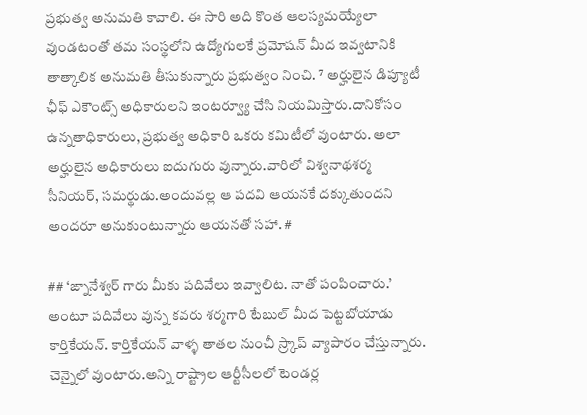ప్రభుత్వ అనుమతి కావాలి. ఈ సారి అది కొంత ఆలస్యమయ్యేలా వుండటంతో తమ సంస్థలోని ఉద్యోగులకే ప్రమోషన్ మీద ఇవ్వటానికి తాత్కాలిక అనుమతి తీసుకున్నారు ప్రభుత్వం నించి. ⁷ అర్హులైన డిప్యూటీ ఛీఫ్ ఎకౌంట్స్ అధికారులని ఇంటర్వ్యూ చేసి నియమిస్తారు.దానికోసం ఉన్నతాధికారులు, ప్రభుత్వ అధికారి ఒకరు కమిటీలో వుంటారు. అలా అర్హులైన అధికారులు ఐదుగురు వున్నారు.వారిలో విశ్వనాథశర్మ సీనియర్, సమర్థుడు.అందువల్ల ఆ పదవి ఆయనకే దక్కుతుందని అందరూ అనుకుంటున్నారు ఆయనతో సహా. #

## ‘ఙ్నానేశ్వర్ గారు మీకు పదివేలు ఇవ్వాలిట. నాతో పంపించారు.’ అంటూ పదివేలు వున్న కవరు శర్మగారి టేబుల్ మీద పెట్టబోయాడు కార్తికేయన్. కార్తికేయన్ వాళ్ళ తాతల నుంచీ స్ర్కాప్ వ్యాపారం చేస్తున్నారు. చెన్నైలో వుంటారు.అన్ని రాష్ట్రాల ఆర్టీసీలలో టెండర్ల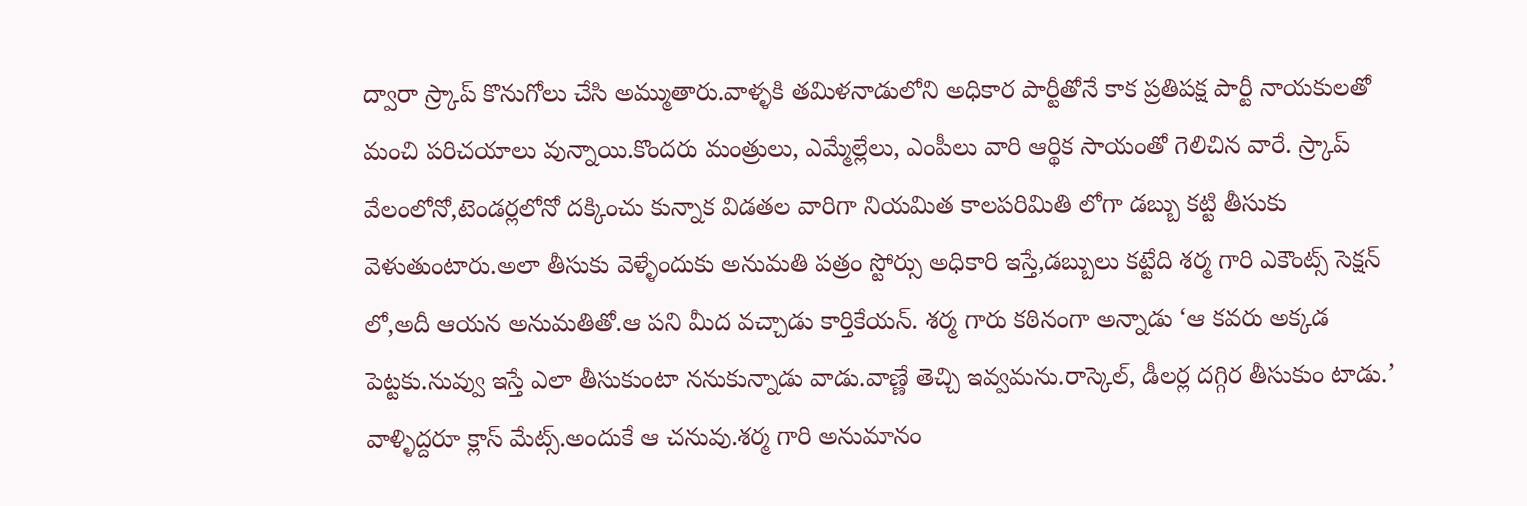ద్వారా స్ర్కాప్ కొనుగోలు చేసి అమ్ముతారు.వాళ్ళకి తమిళనాడులోని అధికార పార్టీతోనే కాక ప్రతిపక్ష పార్టీ నాయకులతో మంచి పరిచయాలు వున్నాయి.కొందరు మంత్రులు, ఎమ్మేల్లేలు, ఎంపీలు వారి ఆర్థిక సాయంతో గెలిచిన వారే. స్ర్కాప్ వేలంలోనో,టెండర్లలోనో దక్కించు కున్నాక విడతల వారిగా నియమిత కాలపరిమితి లోగా డబ్బు కట్టి తీసుకు వెళుతుంటారు.అలా తీసుకు వెళ్ళేందుకు అనుమతి పత్రం స్టోర్సు అధికారి ఇస్తే,డబ్బులు కట్టేది శర్మ గారి ఎకౌంట్స్ సెక్షన్ లో,అదీ ఆయన అనుమతితో.ఆ పని మీద వచ్చాడు కార్తికేయన్. శర్మ గారు కఠినంగా అన్నాడు ‘ఆ కవరు అక్కడ పెట్టకు.నువ్వు ఇస్తే ఎలా తీసుకుంటా ననుకున్నాడు వాడు.వాణ్ణే తెచ్చి ఇవ్వమను.రాస్కెల్, డీలర్ల దగ్గిర తీసుకుం టాడు.’ వాళ్ళిద్దరూ క్లాస్ మేట్స్.అందుకే ఆ చనువు.శర్మ గారి అనుమానం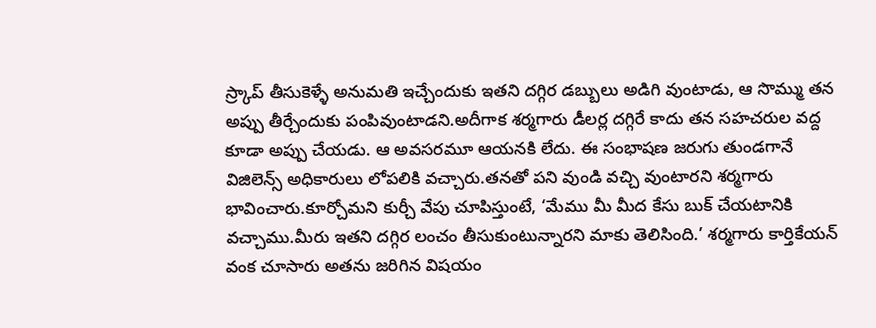స్ర్కాప్ తీసుకెళ్ళే అనుమతి ఇచ్చేందుకు ఇతని దగ్గిర డబ్బులు అడిగి వుంటాడు, ఆ సొమ్ము తన అప్పు తీర్చేందుకు పంపివుంటాడని.అదీగాక శర్మగారు డీలర్ల దగ్గిరే కాదు తన సహచరుల వద్ద కూడా అప్పు చేయడు. ఆ అవసరమూ ఆయనకి లేదు. ఈ సంభాషణ జరుగు తుండగానే విజిలెన్స్ అధికారులు లోపలికి వచ్చారు.తనతో పని వుండి వచ్చి వుంటారని శర్మగారు భావించారు.కూర్చోమని కుర్చీ వేపు చూపిస్తుంటే, ‘మేము మీ మీద కేసు బుక్ చేయటానికి వచ్చాము.మీరు ఇతని దగ్గిర లంచం తీసుకుంటున్నారని మాకు తెలిసింది.’ శర్మగారు కార్తికేయన్ వంక చూసారు అతను జరిగిన విషయం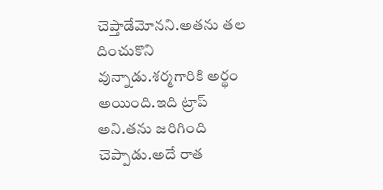చెప్తాడేమోనని.అతను తల దించుకొని వున్నాడు.శర్మగారికి అర్థం అయింది.ఇది ట్రాప్ అని.తను జరిగింది చెప్పాడు.అదే రాత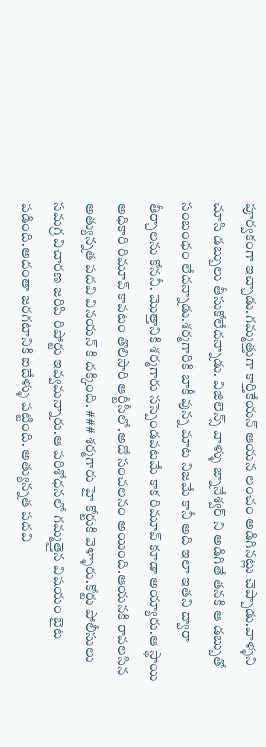పూర్వకంగా ఇచ్చాడు.గమ్మత్తుగా కార్తికేయన్ ఆయన లంచం అడిగినట్లు చెప్పాడు.వాళ్ళని చూసి డబ్బులు తీసుకోలేదన్నాడు. విజిలెన్స్ వాళ్ళు ఙ్నానేశ్వర్ ని అడిగితే తనకి ఆ డబ్బుతో సంబంధం లేదన్నాడు.శర్మగారికి బాకీ వున్న మాట నిజమే కానీ అది ఇలా ఇతని ద్వారా తీర్చాలను కోననీ. మొత్తానికి శర్మగారు సస్పెండవటమే కాక రిమూవ్ కూడా అయ్యారు.ఆ స్థాయి అధికారి రిమూవ్ కావటం తొలిసారి ఆర్టీసీలో.అదో సంచలనం అయింది.ఆయనకి రావలసిన అత్యున్నత పదవి వినయన్ కి దక్కింది. ### శర్మగారు హై కోర్టుకి వెళ్ళారు.కోర్టు పోలీసులు సమగ్ర విచారణ జరిపి రిపోర్టు ఇవ్వమన్నారు.ఆ పరిశోధనలో గమ్మత్తైన విషయం బైట పడింది.అదంతా జరగటానికి ఐదేళ్ళు పట్టింది. అత్యున్నత పదవి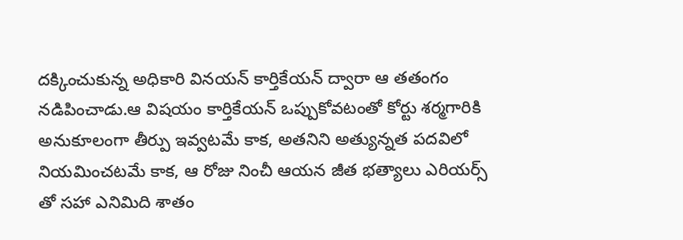దక్కించుకున్న అధికారి వినయన్ కార్తికేయన్ ద్వారా ఆ తతంగం నడిపించాడు.ఆ విషయం కార్తికేయన్ ఒప్పుకోవటంతో కోర్టు శర్మగారికి అనుకూలంగా తీర్పు ఇవ్వటమే కాక, అతనిని అత్యున్నత పదవిలో నియమించటమే కాక, ఆ రోజు నించీ ఆయన జీత భత్యాలు ఎరియర్స్ తో సహా ఎనిమిది శాతం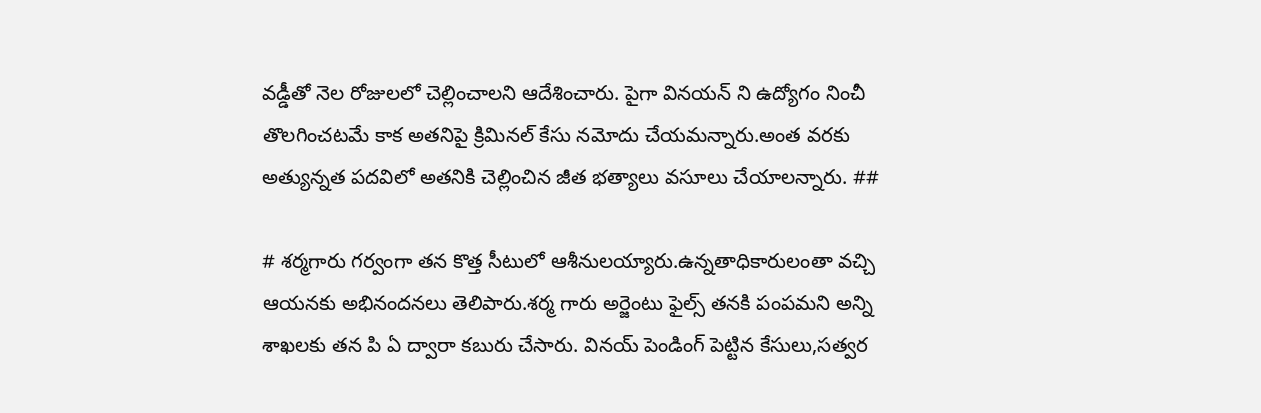వడ్డీతో నెల రోజులలో చెల్లించాలని ఆదేశించారు. పైగా వినయన్ ని ఉద్యోగం నించీ తొలగించటమే కాక అతనిపై క్రిమినల్ కేసు నమోదు చేయమన్నారు.అంత వరకు అత్యున్నత పదవిలో అతనికి చెల్లించిన జీత భత్యాలు వసూలు చేయాలన్నారు. ##

# శర్మగారు గర్వంగా తన కొత్త సీటులో ఆశీనులయ్యారు.ఉన్నతాధికారులంతా వచ్చి ఆయనకు అభినందనలు తెలిపారు.శర్మ గారు అర్జెంటు ఫైల్స్ తనకి పంపమని అన్ని శాఖలకు తన పి ఏ ద్వారా కబురు చేసారు. వినయ్ పెండింగ్ పెట్టిన కేసులు,సత్వర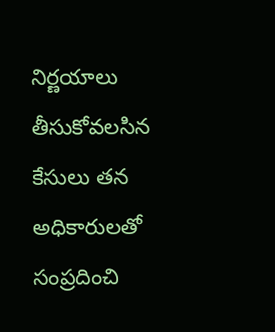నిర్ణయాలు తీసుకోవలసిన కేసులు తన అధికారులతో సంప్రదించి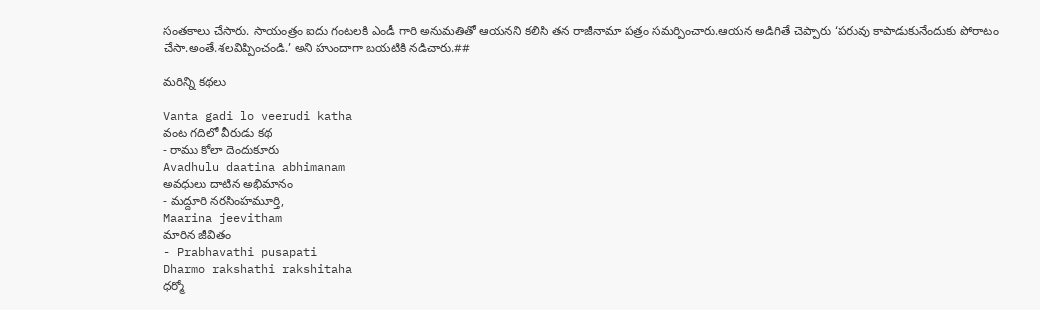సంతకాలు చేసారు. సాయంత్రం ఐదు గంటలకి ఎండీ గారి అనుమతితో ఆయనని కలిసి తన రాజీనామా పత్రం సమర్పించారు.ఆయన అడిగితే చెప్పారు ‘పరువు కాపాడుకునేందుకు పోరాటం చేసా.అంతే.శలవిప్పించండి.’ అని హుందాగా బయటికి నడిచారు.##

మరిన్ని కథలు

Vanta gadi lo veerudi katha
వంట గదిలో వీరుడు కథ
- రాము కోలా దెందుకూరు
Avadhulu daatina abhimanam
అవధులు దాటిన అభిమానం
- మద్దూరి నరసింహమూర్తి,
Maarina jeevitham
మారిన జీవితం
- Prabhavathi pusapati
Dharmo rakshathi rakshitaha
ధర్మో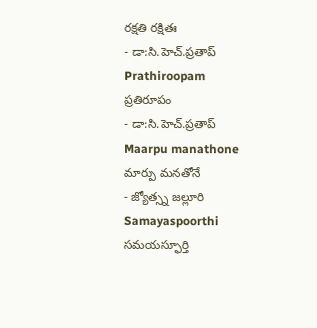రక్షతి రక్షితః
- డా:సి.హెచ్.ప్రతాప్
Prathiroopam
ప్రతిరూపం
- డా:సి.హెచ్.ప్రతాప్
Maarpu manathone
మార్పు మనతోనే
- జ్యోత్స్న జల్లూరి
Samayaspoorthi
సమయస్ఫూర్తి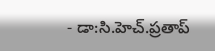- డా:సి.హెచ్.ప్రతాప్